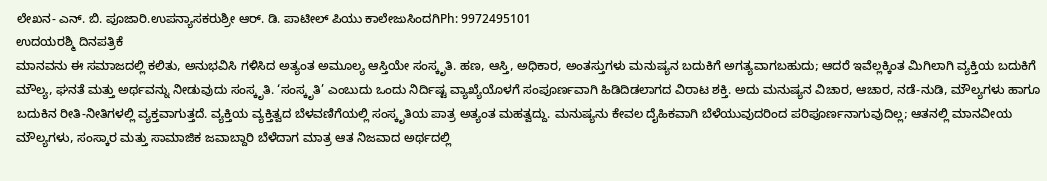ಲೇಖನ- ಎನ್. ಬಿ. ಪೂಜಾರಿ.ಉಪನ್ಯಾಸಕರುಶ್ರೀ ಆರ್. ಡಿ. ಪಾಟೀಲ್ ಪಿಯು ಕಾಲೇಜುಸಿಂದಗಿPh: 9972495101
ಉದಯರಶ್ಮಿ ದಿನಪತ್ರಿಕೆ
ಮಾನವನು ಈ ಸಮಾಜದಲ್ಲಿ ಕಲಿತು, ಅನುಭವಿಸಿ ಗಳಿಸಿದ ಅತ್ಯಂತ ಅಮೂಲ್ಯ ಆಸ್ತಿಯೇ ಸಂಸ್ಕೃತಿ. ಹಣ, ಆಸ್ತಿ, ಅಧಿಕಾರ, ಅಂತಸ್ತುಗಳು ಮನುಷ್ಯನ ಬದುಕಿಗೆ ಅಗತ್ಯವಾಗಬಹುದು; ಆದರೆ ಇವೆಲ್ಲಕ್ಕಿಂತ ಮಿಗಿಲಾಗಿ ವ್ಯಕ್ತಿಯ ಬದುಕಿಗೆ ಮೌಲ್ಯ, ಘನತೆ ಮತ್ತು ಅರ್ಥವನ್ನು ನೀಡುವುದು ಸಂಸ್ಕೃತಿ. ‘ಸಂಸ್ಕೃತಿ’ ಎಂಬುದು ಒಂದು ನಿರ್ದಿಷ್ಟ ವ್ಯಾಖ್ಯೆಯೊಳಗೆ ಸಂಪೂರ್ಣವಾಗಿ ಹಿಡಿದಿಡಲಾಗದ ವಿರಾಟ ಶಕ್ತಿ. ಅದು ಮನುಷ್ಯನ ವಿಚಾರ, ಆಚಾರ, ನಡೆ-ನುಡಿ, ಮೌಲ್ಯಗಳು ಹಾಗೂ ಬದುಕಿನ ರೀತಿ-ನೀತಿಗಳಲ್ಲಿ ವ್ಯಕ್ತವಾಗುತ್ತದೆ. ವ್ಯಕ್ತಿಯ ವ್ಯಕ್ತಿತ್ವದ ಬೆಳವಣಿಗೆಯಲ್ಲಿ ಸಂಸ್ಕೃತಿಯ ಪಾತ್ರ ಅತ್ಯಂತ ಮಹತ್ವದ್ದು. ಮನುಷ್ಯನು ಕೇವಲ ದೈಹಿಕವಾಗಿ ಬೆಳೆಯುವುದರಿಂದ ಪರಿಪೂರ್ಣನಾಗುವುದಿಲ್ಲ; ಆತನಲ್ಲಿ ಮಾನವೀಯ ಮೌಲ್ಯಗಳು, ಸಂಸ್ಕಾರ ಮತ್ತು ಸಾಮಾಜಿಕ ಜವಾಬ್ದಾರಿ ಬೆಳೆದಾಗ ಮಾತ್ರ ಆತ ನಿಜವಾದ ಅರ್ಥದಲ್ಲಿ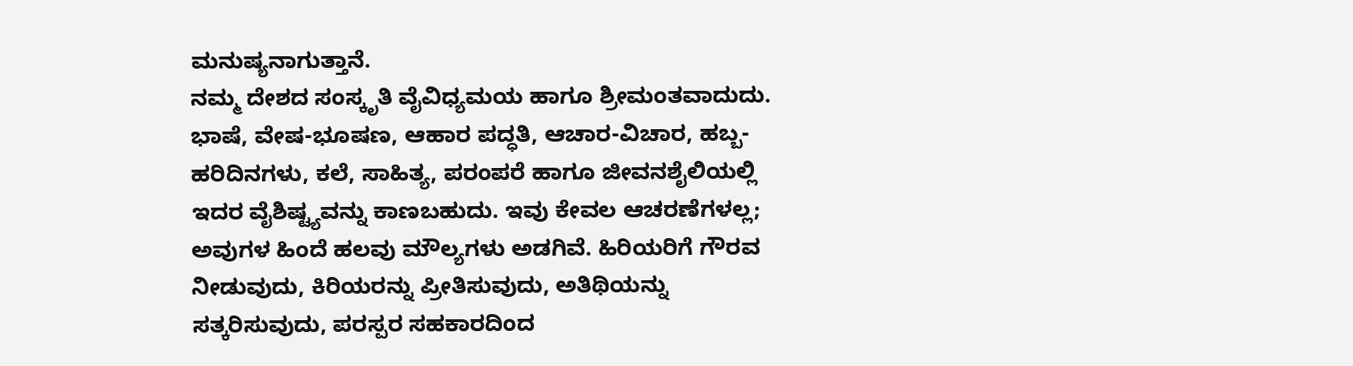ಮನುಷ್ಯನಾಗುತ್ತಾನೆ.
ನಮ್ಮ ದೇಶದ ಸಂಸ್ಕೃತಿ ವೈವಿಧ್ಯಮಯ ಹಾಗೂ ಶ್ರೀಮಂತವಾದುದು. ಭಾಷೆ, ವೇಷ-ಭೂಷಣ, ಆಹಾರ ಪದ್ಧತಿ, ಆಚಾರ-ವಿಚಾರ, ಹಬ್ಬ-ಹರಿದಿನಗಳು, ಕಲೆ, ಸಾಹಿತ್ಯ, ಪರಂಪರೆ ಹಾಗೂ ಜೀವನಶೈಲಿಯಲ್ಲಿ ಇದರ ವೈಶಿಷ್ಟ್ಯವನ್ನು ಕಾಣಬಹುದು. ಇವು ಕೇವಲ ಆಚರಣೆಗಳಲ್ಲ; ಅವುಗಳ ಹಿಂದೆ ಹಲವು ಮೌಲ್ಯಗಳು ಅಡಗಿವೆ. ಹಿರಿಯರಿಗೆ ಗೌರವ ನೀಡುವುದು, ಕಿರಿಯರನ್ನು ಪ್ರೀತಿಸುವುದು, ಅತಿಥಿಯನ್ನು ಸತ್ಕರಿಸುವುದು, ಪರಸ್ಪರ ಸಹಕಾರದಿಂದ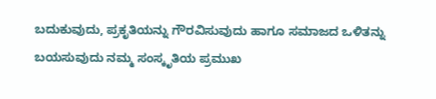ಬದುಕುವುದು, ಪ್ರಕೃತಿಯನ್ನು ಗೌರವಿಸುವುದು ಹಾಗೂ ಸಮಾಜದ ಒಳಿತನ್ನು ಬಯಸುವುದು ನಮ್ಮ ಸಂಸ್ಕೃತಿಯ ಪ್ರಮುಖ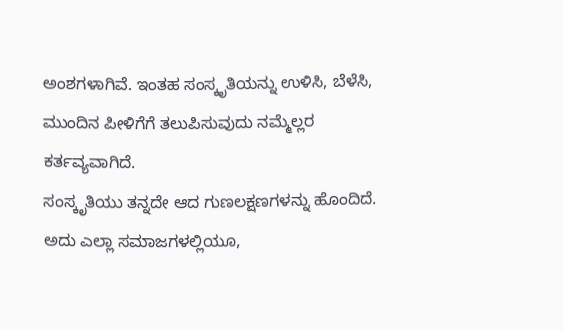ಅಂಶಗಳಾಗಿವೆ. ಇಂತಹ ಸಂಸ್ಕೃತಿಯನ್ನು ಉಳಿಸಿ, ಬೆಳೆಸಿ, ಮುಂದಿನ ಪೀಳಿಗೆಗೆ ತಲುಪಿಸುವುದು ನಮ್ಮೆಲ್ಲರ ಕರ್ತವ್ಯವಾಗಿದೆ.
ಸಂಸ್ಕೃತಿಯು ತನ್ನದೇ ಆದ ಗುಣಲಕ್ಷಣಗಳನ್ನು ಹೊಂದಿದೆ. ಅದು ಎಲ್ಲಾ ಸಮಾಜಗಳಲ್ಲಿಯೂ,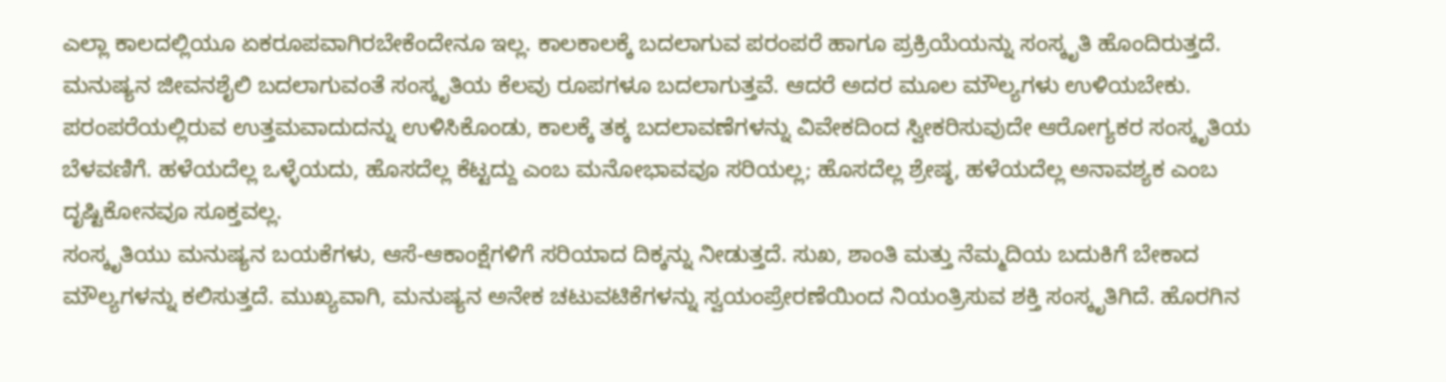ಎಲ್ಲಾ ಕಾಲದಲ್ಲಿಯೂ ಏಕರೂಪವಾಗಿರಬೇಕೆಂದೇನೂ ಇಲ್ಲ. ಕಾಲಕಾಲಕ್ಕೆ ಬದಲಾಗುವ ಪರಂಪರೆ ಹಾಗೂ ಪ್ರಕ್ರಿಯೆಯನ್ನು ಸಂಸ್ಕೃತಿ ಹೊಂದಿರುತ್ತದೆ. ಮನುಷ್ಯನ ಜೀವನಶೈಲಿ ಬದಲಾಗುವಂತೆ ಸಂಸ್ಕೃತಿಯ ಕೆಲವು ರೂಪಗಳೂ ಬದಲಾಗುತ್ತವೆ. ಆದರೆ ಅದರ ಮೂಲ ಮೌಲ್ಯಗಳು ಉಳಿಯಬೇಕು. ಪರಂಪರೆಯಲ್ಲಿರುವ ಉತ್ತಮವಾದುದನ್ನು ಉಳಿಸಿಕೊಂಡು, ಕಾಲಕ್ಕೆ ತಕ್ಕ ಬದಲಾವಣೆಗಳನ್ನು ವಿವೇಕದಿಂದ ಸ್ವೀಕರಿಸುವುದೇ ಆರೋಗ್ಯಕರ ಸಂಸ್ಕೃತಿಯ ಬೆಳವಣಿಗೆ. ಹಳೆಯದೆಲ್ಲ ಒಳ್ಳೆಯದು, ಹೊಸದೆಲ್ಲ ಕೆಟ್ಟದ್ದು ಎಂಬ ಮನೋಭಾವವೂ ಸರಿಯಲ್ಲ; ಹೊಸದೆಲ್ಲ ಶ್ರೇಷ್ಠ, ಹಳೆಯದೆಲ್ಲ ಅನಾವಶ್ಯಕ ಎಂಬ ದೃಷ್ಟಿಕೋನವೂ ಸೂಕ್ತವಲ್ಲ.
ಸಂಸ್ಕೃತಿಯು ಮನುಷ್ಯನ ಬಯಕೆಗಳು, ಆಸೆ-ಆಕಾಂಕ್ಷೆಗಳಿಗೆ ಸರಿಯಾದ ದಿಕ್ಕನ್ನು ನೀಡುತ್ತದೆ. ಸುಖ, ಶಾಂತಿ ಮತ್ತು ನೆಮ್ಮದಿಯ ಬದುಕಿಗೆ ಬೇಕಾದ ಮೌಲ್ಯಗಳನ್ನು ಕಲಿಸುತ್ತದೆ. ಮುಖ್ಯವಾಗಿ, ಮನುಷ್ಯನ ಅನೇಕ ಚಟುವಟಿಕೆಗಳನ್ನು ಸ್ವಯಂಪ್ರೇರಣೆಯಿಂದ ನಿಯಂತ್ರಿಸುವ ಶಕ್ತಿ ಸಂಸ್ಕೃತಿಗಿದೆ. ಹೊರಗಿನ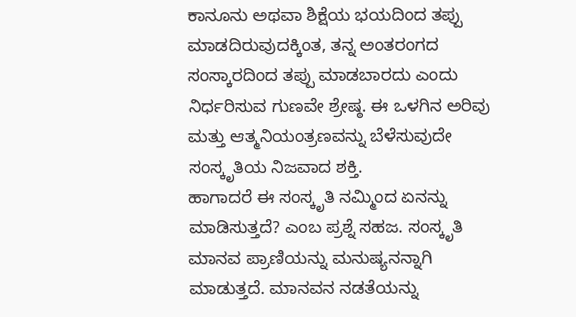ಕಾನೂನು ಅಥವಾ ಶಿಕ್ಷೆಯ ಭಯದಿಂದ ತಪ್ಪು ಮಾಡದಿರುವುದಕ್ಕಿಂತ, ತನ್ನ ಅಂತರಂಗದ ಸಂಸ್ಕಾರದಿಂದ ತಪ್ಪು ಮಾಡಬಾರದು ಎಂದು ನಿರ್ಧರಿಸುವ ಗುಣವೇ ಶ್ರೇಷ್ಠ. ಈ ಒಳಗಿನ ಅರಿವು ಮತ್ತು ಆತ್ಮನಿಯಂತ್ರಣವನ್ನು ಬೆಳೆಸುವುದೇ ಸಂಸ್ಕೃತಿಯ ನಿಜವಾದ ಶಕ್ತಿ.
ಹಾಗಾದರೆ ಈ ಸಂಸ್ಕೃತಿ ನಮ್ಮಿಂದ ಏನನ್ನು ಮಾಡಿಸುತ್ತದೆ? ಎಂಬ ಪ್ರಶ್ನೆ ಸಹಜ. ಸಂಸ್ಕೃತಿ ಮಾನವ ಪ್ರಾಣಿಯನ್ನು ಮನುಷ್ಯನನ್ನಾಗಿ ಮಾಡುತ್ತದೆ. ಮಾನವನ ನಡತೆಯನ್ನು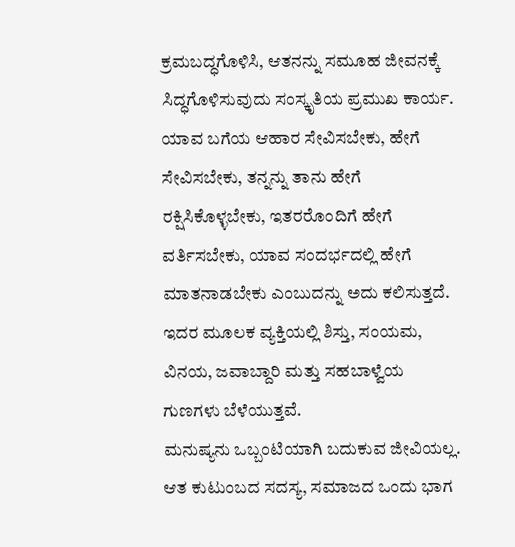ಕ್ರಮಬದ್ಧಗೊಳಿಸಿ, ಆತನನ್ನು ಸಮೂಹ ಜೀವನಕ್ಕೆ ಸಿದ್ಧಗೊಳಿಸುವುದು ಸಂಸ್ಕೃತಿಯ ಪ್ರಮುಖ ಕಾರ್ಯ. ಯಾವ ಬಗೆಯ ಆಹಾರ ಸೇವಿಸಬೇಕು, ಹೇಗೆ ಸೇವಿಸಬೇಕು, ತನ್ನನ್ನು ತಾನು ಹೇಗೆ ರಕ್ಷಿಸಿಕೊಳ್ಳಬೇಕು, ಇತರರೊಂದಿಗೆ ಹೇಗೆ ವರ್ತಿಸಬೇಕು, ಯಾವ ಸಂದರ್ಭದಲ್ಲಿ ಹೇಗೆ ಮಾತನಾಡಬೇಕು ಎಂಬುದನ್ನು ಅದು ಕಲಿಸುತ್ತದೆ. ಇದರ ಮೂಲಕ ವ್ಯಕ್ತಿಯಲ್ಲಿ ಶಿಸ್ತು, ಸಂಯಮ, ವಿನಯ, ಜವಾಬ್ದಾರಿ ಮತ್ತು ಸಹಬಾಳ್ವೆಯ ಗುಣಗಳು ಬೆಳೆಯುತ್ತವೆ.
ಮನುಷ್ಯನು ಒಬ್ಬಂಟಿಯಾಗಿ ಬದುಕುವ ಜೀವಿಯಲ್ಲ. ಆತ ಕುಟುಂಬದ ಸದಸ್ಯ, ಸಮಾಜದ ಒಂದು ಭಾಗ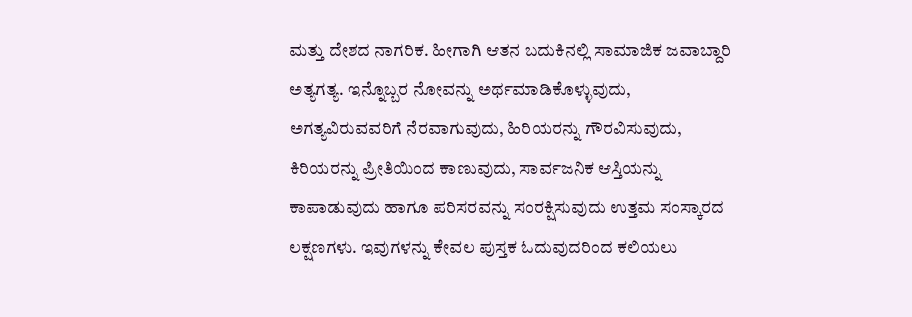ಮತ್ತು ದೇಶದ ನಾಗರಿಕ. ಹೀಗಾಗಿ ಆತನ ಬದುಕಿನಲ್ಲಿ ಸಾಮಾಜಿಕ ಜವಾಬ್ದಾರಿ ಅತ್ಯಗತ್ಯ. ಇನ್ನೊಬ್ಬರ ನೋವನ್ನು ಅರ್ಥಮಾಡಿಕೊಳ್ಳುವುದು, ಅಗತ್ಯವಿರುವವರಿಗೆ ನೆರವಾಗುವುದು, ಹಿರಿಯರನ್ನು ಗೌರವಿಸುವುದು, ಕಿರಿಯರನ್ನು ಪ್ರೀತಿಯಿಂದ ಕಾಣುವುದು, ಸಾರ್ವಜನಿಕ ಆಸ್ತಿಯನ್ನು ಕಾಪಾಡುವುದು ಹಾಗೂ ಪರಿಸರವನ್ನು ಸಂರಕ್ಷಿಸುವುದು ಉತ್ತಮ ಸಂಸ್ಕಾರದ ಲಕ್ಷಣಗಳು. ಇವುಗಳನ್ನು ಕೇವಲ ಪುಸ್ತಕ ಓದುವುದರಿಂದ ಕಲಿಯಲು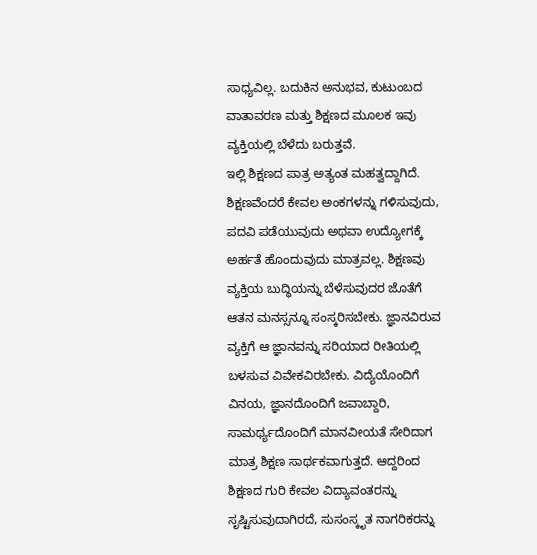ಸಾಧ್ಯವಿಲ್ಲ. ಬದುಕಿನ ಅನುಭವ, ಕುಟುಂಬದ ವಾತಾವರಣ ಮತ್ತು ಶಿಕ್ಷಣದ ಮೂಲಕ ಇವು ವ್ಯಕ್ತಿಯಲ್ಲಿ ಬೆಳೆದು ಬರುತ್ತವೆ.
ಇಲ್ಲಿ ಶಿಕ್ಷಣದ ಪಾತ್ರ ಅತ್ಯಂತ ಮಹತ್ವದ್ದಾಗಿದೆ. ಶಿಕ್ಷಣವೆಂದರೆ ಕೇವಲ ಅಂಕಗಳನ್ನು ಗಳಿಸುವುದು, ಪದವಿ ಪಡೆಯುವುದು ಅಥವಾ ಉದ್ಯೋಗಕ್ಕೆ ಅರ್ಹತೆ ಹೊಂದುವುದು ಮಾತ್ರವಲ್ಲ. ಶಿಕ್ಷಣವು ವ್ಯಕ್ತಿಯ ಬುದ್ಧಿಯನ್ನು ಬೆಳೆಸುವುದರ ಜೊತೆಗೆ ಆತನ ಮನಸ್ಸನ್ನೂ ಸಂಸ್ಕರಿಸಬೇಕು. ಜ್ಞಾನವಿರುವ ವ್ಯಕ್ತಿಗೆ ಆ ಜ್ಞಾನವನ್ನು ಸರಿಯಾದ ರೀತಿಯಲ್ಲಿ ಬಳಸುವ ವಿವೇಕವಿರಬೇಕು. ವಿದ್ಯೆಯೊಂದಿಗೆ ವಿನಯ, ಜ್ಞಾನದೊಂದಿಗೆ ಜವಾಬ್ದಾರಿ, ಸಾಮರ್ಥ್ಯದೊಂದಿಗೆ ಮಾನವೀಯತೆ ಸೇರಿದಾಗ ಮಾತ್ರ ಶಿಕ್ಷಣ ಸಾರ್ಥಕವಾಗುತ್ತದೆ. ಆದ್ದರಿಂದ ಶಿಕ್ಷಣದ ಗುರಿ ಕೇವಲ ವಿದ್ಯಾವಂತರನ್ನು ಸೃಷ್ಟಿಸುವುದಾಗಿರದೆ, ಸುಸಂಸ್ಕೃತ ನಾಗರಿಕರನ್ನು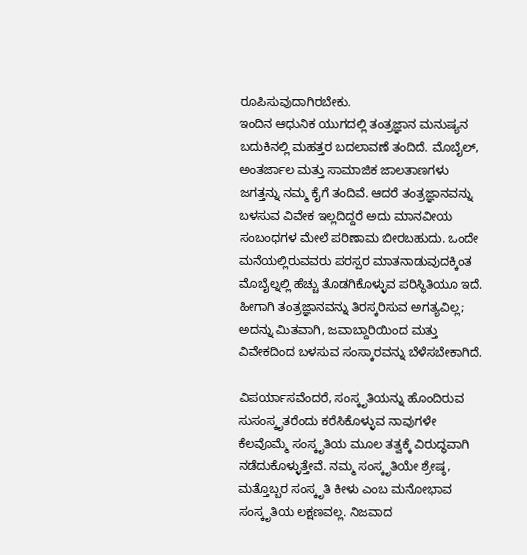ರೂಪಿಸುವುದಾಗಿರಬೇಕು.
ಇಂದಿನ ಆಧುನಿಕ ಯುಗದಲ್ಲಿ ತಂತ್ರಜ್ಞಾನ ಮನುಷ್ಯನ ಬದುಕಿನಲ್ಲಿ ಮಹತ್ತರ ಬದಲಾವಣೆ ತಂದಿದೆ. ಮೊಬೈಲ್, ಅಂತರ್ಜಾಲ ಮತ್ತು ಸಾಮಾಜಿಕ ಜಾಲತಾಣಗಳು ಜಗತ್ತನ್ನು ನಮ್ಮ ಕೈಗೆ ತಂದಿವೆ. ಆದರೆ ತಂತ್ರಜ್ಞಾನವನ್ನು ಬಳಸುವ ವಿವೇಕ ಇಲ್ಲದಿದ್ದರೆ ಅದು ಮಾನವೀಯ ಸಂಬಂಧಗಳ ಮೇಲೆ ಪರಿಣಾಮ ಬೀರಬಹುದು. ಒಂದೇ ಮನೆಯಲ್ಲಿರುವವರು ಪರಸ್ಪರ ಮಾತನಾಡುವುದಕ್ಕಿಂತ ಮೊಬೈಲ್ನಲ್ಲಿ ಹೆಚ್ಚು ತೊಡಗಿಕೊಳ್ಳುವ ಪರಿಸ್ಥಿತಿಯೂ ಇದೆ. ಹೀಗಾಗಿ ತಂತ್ರಜ್ಞಾನವನ್ನು ತಿರಸ್ಕರಿಸುವ ಅಗತ್ಯವಿಲ್ಲ; ಅದನ್ನು ಮಿತವಾಗಿ, ಜವಾಬ್ದಾರಿಯಿಂದ ಮತ್ತು ವಿವೇಕದಿಂದ ಬಳಸುವ ಸಂಸ್ಕಾರವನ್ನು ಬೆಳೆಸಬೇಕಾಗಿದೆ.

ವಿಪರ್ಯಾಸವೆಂದರೆ, ಸಂಸ್ಕೃತಿಯನ್ನು ಹೊಂದಿರುವ ಸುಸಂಸ್ಕೃತರೆಂದು ಕರೆಸಿಕೊಳ್ಳುವ ನಾವುಗಳೇ ಕೆಲವೊಮ್ಮೆ ಸಂಸ್ಕೃತಿಯ ಮೂಲ ತತ್ವಕ್ಕೆ ವಿರುದ್ಧವಾಗಿ ನಡೆದುಕೊಳ್ಳುತ್ತೇವೆ. ನಮ್ಮ ಸಂಸ್ಕೃತಿಯೇ ಶ್ರೇಷ್ಠ, ಮತ್ತೊಬ್ಬರ ಸಂಸ್ಕೃತಿ ಕೀಳು ಎಂಬ ಮನೋಭಾವ ಸಂಸ್ಕೃತಿಯ ಲಕ್ಷಣವಲ್ಲ. ನಿಜವಾದ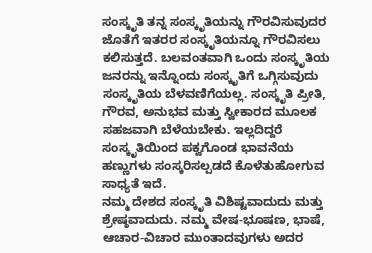ಸಂಸ್ಕೃತಿ ತನ್ನ ಸಂಸ್ಕೃತಿಯನ್ನು ಗೌರವಿಸುವುದರ ಜೊತೆಗೆ ಇತರರ ಸಂಸ್ಕೃತಿಯನ್ನೂ ಗೌರವಿಸಲು ಕಲಿಸುತ್ತದೆ. ಬಲವಂತವಾಗಿ ಒಂದು ಸಂಸ್ಕೃತಿಯ ಜನರನ್ನು ಇನ್ನೊಂದು ಸಂಸ್ಕೃತಿಗೆ ಒಗ್ಗಿಸುವುದು ಸಂಸ್ಕೃತಿಯ ಬೆಳವಣಿಗೆಯಲ್ಲ. ಸಂಸ್ಕೃತಿ ಪ್ರೀತಿ, ಗೌರವ, ಅನುಭವ ಮತ್ತು ಸ್ವೀಕಾರದ ಮೂಲಕ ಸಹಜವಾಗಿ ಬೆಳೆಯಬೇಕು. ಇಲ್ಲದಿದ್ದರೆ ಸಂಸ್ಕೃತಿಯಿಂದ ಪಕ್ವಗೊಂಡ ಭಾವನೆಯ ಹಣ್ಣುಗಳು ಸಂಸ್ಕರಿಸಲ್ಪಡದೆ ಕೊಳೆತುಹೋಗುವ ಸಾಧ್ಯತೆ ಇದೆ.
ನಮ್ಮ ದೇಶದ ಸಂಸ್ಕೃತಿ ವಿಶಿಷ್ಟವಾದುದು ಮತ್ತು ಶ್ರೇಷ್ಠವಾದುದು. ನಮ್ಮ ವೇಷ-ಭೂಷಣ, ಭಾಷೆ, ಆಚಾರ-ವಿಚಾರ ಮುಂತಾದವುಗಳು ಅದರ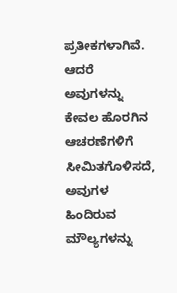ಪ್ರತೀಕಗಳಾಗಿವೆ. ಆದರೆ ಅವುಗಳನ್ನು ಕೇವಲ ಹೊರಗಿನ ಆಚರಣೆಗಳಿಗೆ ಸೀಮಿತಗೊಳಿಸದೆ, ಅವುಗಳ ಹಿಂದಿರುವ ಮೌಲ್ಯಗಳನ್ನು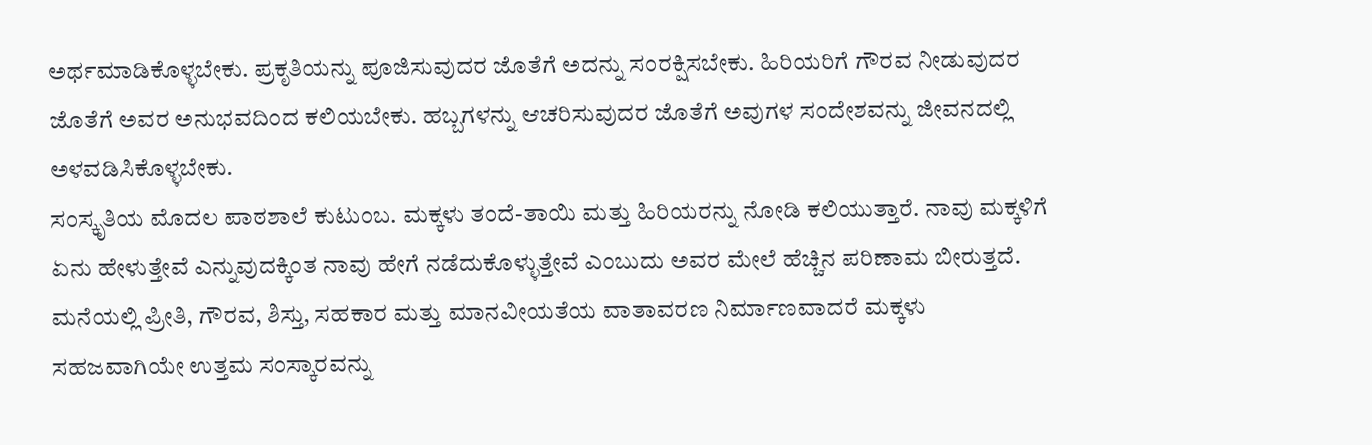ಅರ್ಥಮಾಡಿಕೊಳ್ಳಬೇಕು. ಪ್ರಕೃತಿಯನ್ನು ಪೂಜಿಸುವುದರ ಜೊತೆಗೆ ಅದನ್ನು ಸಂರಕ್ಷಿಸಬೇಕು. ಹಿರಿಯರಿಗೆ ಗೌರವ ನೀಡುವುದರ ಜೊತೆಗೆ ಅವರ ಅನುಭವದಿಂದ ಕಲಿಯಬೇಕು. ಹಬ್ಬಗಳನ್ನು ಆಚರಿಸುವುದರ ಜೊತೆಗೆ ಅವುಗಳ ಸಂದೇಶವನ್ನು ಜೀವನದಲ್ಲಿ ಅಳವಡಿಸಿಕೊಳ್ಳಬೇಕು.
ಸಂಸ್ಕೃತಿಯ ಮೊದಲ ಪಾಠಶಾಲೆ ಕುಟುಂಬ. ಮಕ್ಕಳು ತಂದೆ-ತಾಯಿ ಮತ್ತು ಹಿರಿಯರನ್ನು ನೋಡಿ ಕಲಿಯುತ್ತಾರೆ. ನಾವು ಮಕ್ಕಳಿಗೆ ಏನು ಹೇಳುತ್ತೇವೆ ಎನ್ನುವುದಕ್ಕಿಂತ ನಾವು ಹೇಗೆ ನಡೆದುಕೊಳ್ಳುತ್ತೇವೆ ಎಂಬುದು ಅವರ ಮೇಲೆ ಹೆಚ್ಚಿನ ಪರಿಣಾಮ ಬೀರುತ್ತದೆ. ಮನೆಯಲ್ಲಿ ಪ್ರೀತಿ, ಗೌರವ, ಶಿಸ್ತು, ಸಹಕಾರ ಮತ್ತು ಮಾನವೀಯತೆಯ ವಾತಾವರಣ ನಿರ್ಮಾಣವಾದರೆ ಮಕ್ಕಳು ಸಹಜವಾಗಿಯೇ ಉತ್ತಮ ಸಂಸ್ಕಾರವನ್ನು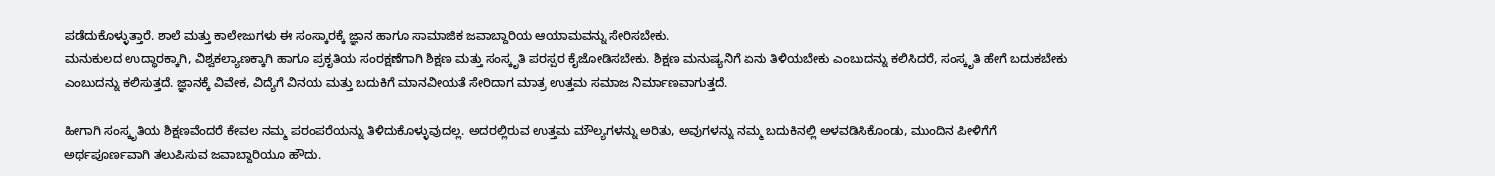ಪಡೆದುಕೊಳ್ಳುತ್ತಾರೆ. ಶಾಲೆ ಮತ್ತು ಕಾಲೇಜುಗಳು ಈ ಸಂಸ್ಕಾರಕ್ಕೆ ಜ್ಞಾನ ಹಾಗೂ ಸಾಮಾಜಿಕ ಜವಾಬ್ದಾರಿಯ ಆಯಾಮವನ್ನು ಸೇರಿಸಬೇಕು.
ಮನುಕುಲದ ಉದ್ಧಾರಕ್ಕಾಗಿ, ವಿಶ್ವಕಲ್ಯಾಣಕ್ಕಾಗಿ ಹಾಗೂ ಪ್ರಕೃತಿಯ ಸಂರಕ್ಷಣೆಗಾಗಿ ಶಿಕ್ಷಣ ಮತ್ತು ಸಂಸ್ಕೃತಿ ಪರಸ್ಪರ ಕೈಜೋಡಿಸಬೇಕು. ಶಿಕ್ಷಣ ಮನುಷ್ಯನಿಗೆ ಏನು ತಿಳಿಯಬೇಕು ಎಂಬುದನ್ನು ಕಲಿಸಿದರೆ, ಸಂಸ್ಕೃತಿ ಹೇಗೆ ಬದುಕಬೇಕು ಎಂಬುದನ್ನು ಕಲಿಸುತ್ತದೆ. ಜ್ಞಾನಕ್ಕೆ ವಿವೇಕ, ವಿದ್ಯೆಗೆ ವಿನಯ ಮತ್ತು ಬದುಕಿಗೆ ಮಾನವೀಯತೆ ಸೇರಿದಾಗ ಮಾತ್ರ ಉತ್ತಮ ಸಮಾಜ ನಿರ್ಮಾಣವಾಗುತ್ತದೆ.

ಹೀಗಾಗಿ ಸಂಸ್ಕೃತಿಯ ಶಿಕ್ಷಣವೆಂದರೆ ಕೇವಲ ನಮ್ಮ ಪರಂಪರೆಯನ್ನು ತಿಳಿದುಕೊಳ್ಳುವುದಲ್ಲ. ಅದರಲ್ಲಿರುವ ಉತ್ತಮ ಮೌಲ್ಯಗಳನ್ನು ಅರಿತು, ಅವುಗಳನ್ನು ನಮ್ಮ ಬದುಕಿನಲ್ಲಿ ಅಳವಡಿಸಿಕೊಂಡು, ಮುಂದಿನ ಪೀಳಿಗೆಗೆ ಅರ್ಥಪೂರ್ಣವಾಗಿ ತಲುಪಿಸುವ ಜವಾಬ್ದಾರಿಯೂ ಹೌದು.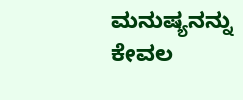ಮನುಷ್ಯನನ್ನು ಕೇವಲ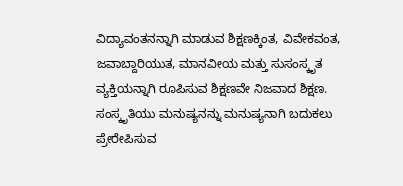ವಿದ್ಯಾವಂತನನ್ನಾಗಿ ಮಾಡುವ ಶಿಕ್ಷಣಕ್ಕಿಂತ, ವಿವೇಕವಂತ, ಜವಾಬ್ದಾರಿಯುತ, ಮಾನವೀಯ ಮತ್ತು ಸುಸಂಸ್ಕೃತ ವ್ಯಕ್ತಿಯನ್ನಾಗಿ ರೂಪಿಸುವ ಶಿಕ್ಷಣವೇ ನಿಜವಾದ ಶಿಕ್ಷಣ. ಸಂಸ್ಕೃತಿಯು ಮನುಷ್ಯನನ್ನು ಮನುಷ್ಯನಾಗಿ ಬದುಕಲು ಪ್ರೇರೇಪಿಸುವ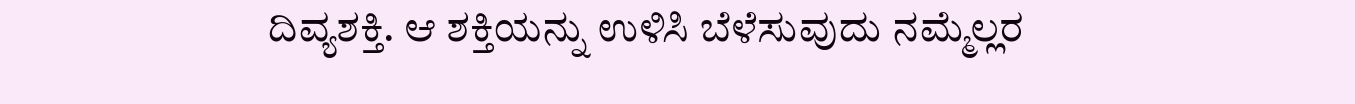ದಿವ್ಯಶಕ್ತಿ. ಆ ಶಕ್ತಿಯನ್ನು ಉಳಿಸಿ ಬೆಳೆಸುವುದು ನಮ್ಮೆಲ್ಲರ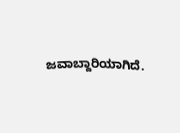ಜವಾಬ್ದಾರಿಯಾಗಿದೆ.